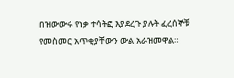በዝውውሩ የነቃ ተሳትፎ እያደረጉ ያሉት ፈረሰኞቹ የመስመር አጥቂያቸውን ውል አራዝመዋል።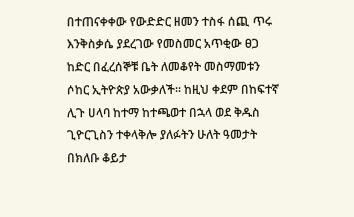በተጠናቀቀው የውድድር ዘመን ተስፋ ሰጪ ጥሩ እንቅስቃሴ ያደረገው የመስመር አጥቂው ፀጋ ከድር በፈረሰኞቹ ቤት ለመቆየት መስማመቱን ሶከር ኢትዮጵያ አውቃለች። ከዚህ ቀደም በከፍተኛ ሊጉ ሀላባ ከተማ ከተጫወተ በኋላ ወደ ቅዱስ ጊዮርጊስን ተቀላቅሎ ያለፉትን ሁለት ዓመታት በክለቡ ቆይታ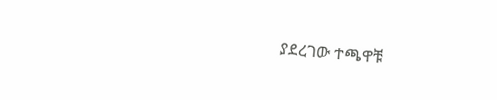ያደረገው ተጫዋቹ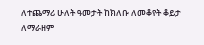ለተጨማሪ ሁለት ዓመታት ከክለቡ ለመቆየት ቆይታ ለማራዘም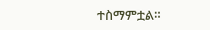ተስማምቷል።